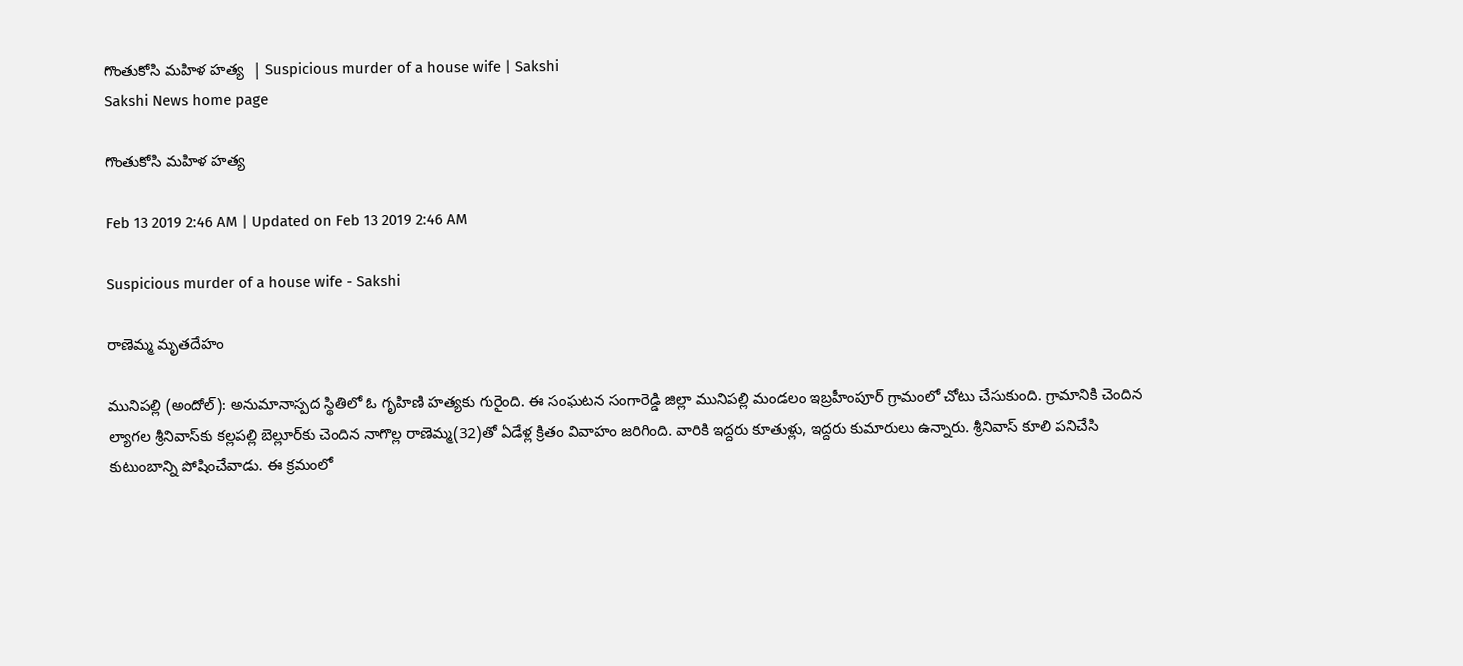గొంతుకోసి మహిళ హత్య  | Suspicious murder of a house wife | Sakshi
Sakshi News home page

గొంతుకోసి మహిళ హత్య

Feb 13 2019 2:46 AM | Updated on Feb 13 2019 2:46 AM

Suspicious murder of a house wife - Sakshi

రాణెమ్మ మృతదేహం

మునిపల్లి (అందోల్‌): అనుమానాస్పద స్థితిలో ఓ గృహిణి హత్యకు గురైంది. ఈ సంఘటన సంగారెడ్డి జిల్లా మునిపల్లి మండలం ఇబ్రహీంపూర్‌ గ్రామంలో చోటు చేసుకుంది. గ్రామానికి చెందిన ల్యాగల శ్రీనివాస్‌కు కల్లపల్లి బెల్లూర్‌కు చెందిన నాగొల్ల రాణెమ్మ(32)తో ఏడేళ్ల క్రితం వివాహం జరిగింది. వారికి ఇద్దరు కూతుళ్లు, ఇద్దరు కుమారులు ఉన్నారు. శ్రీనివాస్‌ కూలి పనిచేసి కుటుంబాన్ని పోషించేవాడు. ఈ క్రమంలో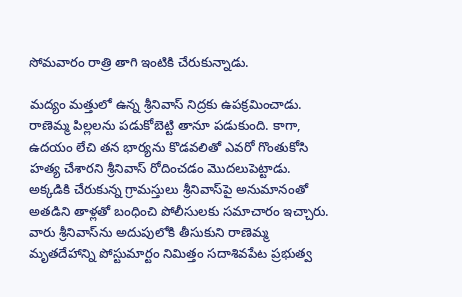సోమవారం రాత్రి తాగి ఇంటికి చేరుకున్నాడు.

మద్యం మత్తులో ఉన్న శ్రీనివాస్‌ నిద్రకు ఉపక్రమించాడు. రాణెమ్మ పిల్లలను పడుకోబెట్టి తానూ పడుకుంది. కాగా, ఉదయం లేచి తన భార్యను కొడవలితో ఎవరో గొంతుకోసి హత్య చేశారని శ్రీనివాస్‌ రోదించడం మొదలుపెట్టాడు. అక్కడికి చేరుకున్న గ్రామస్తులు శ్రీనివాస్‌పై అనుమానంతో అతడిని తాళ్లతో బంధించి పోలీసులకు సమాచారం ఇచ్చారు. వారు శ్రీనివాస్‌ను అదుపులోకి తీసుకుని రాణెమ్మ మృతదేహాన్ని పోస్టుమార్టం నిమిత్తం సదాశివపేట ప్రభుత్వ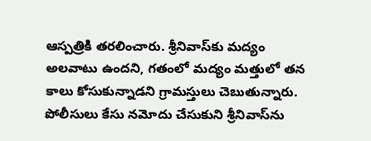ఆస్పత్రికి తరలించారు. శ్రీనివాస్‌కు మద్యం అలవాటు ఉందని, గతంలో మద్యం మత్తులో తన కాలు కోసుకున్నాడని గ్రామస్తులు చెబుతున్నారు. పోలీసులు కేసు నమోదు చేసుకుని శ్రీనివాస్‌ను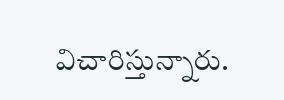విచారిస్తున్నారు.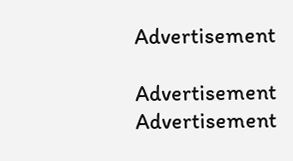Advertisement

Advertisement
Advertisement